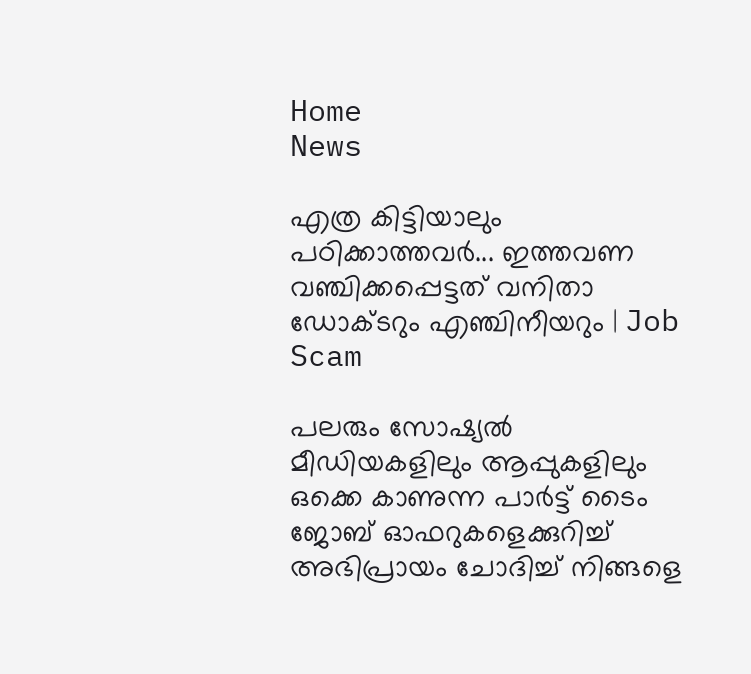Home
News

എത്ര കിട്ടിയാലും പഠിക്കാത്തവർ... ഇത്തവണ വഞ്ചിക്കപ്പെട്ടത് വനിതാ ഡോക്ടറും എഞ്ചിനീയറും | Job Scam

പലരും സോഷ്യൽ മീഡിയകളിലും ആപ്പുകളിലും ഒക്കെ കാണുന്ന പാർട്ട് ടൈം ജോബ് ഓഫറുകളെക്കുറിച്ച് അഭിപ്രായം ചോദിച്ച് നിങ്ങളെ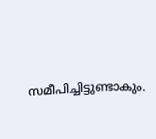സമീപിച്ചിട്ടുണ്ടാകും.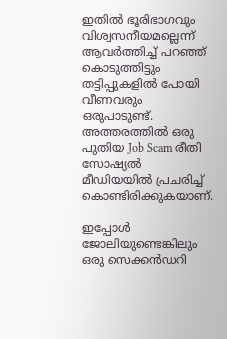ഇതിൽ ഭൂരിഭാഗവും വിശ്വസനീയമല്ലെന്ന് ആവർത്തിച്ച് പറഞ്ഞ് കൊടുത്തിട്ടും തട്ടിപ്പുകളിൽ പോയി വീണവരും ഒരുപാടുണ്ട്. അത്തരത്തിൽ ഒരു പുതിയ Job Scam രീതി സോഷ്യൽ മീഡിയയിൽ പ്രചരിച്ച് കൊണ്ടിരിക്കുകയാണ്.

ഇപ്പോൾ ജോലിയുണ്ടെങ്കിലും ഒരു സെക്കൻഡറി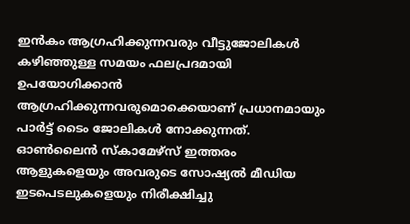ഇൻകം ആഗ്രഹിക്കുന്നവരും വീട്ടുജോലികൾ കഴിഞ്ഞുള്ള സമയം ഫലപ്രദമായി ഉപയോഗിക്കാൻ ആഗ്രഹിക്കുന്നവരുമൊക്കെയാണ് പ്രധാനമായും പാർട്ട് ടൈം ജോലികൾ നോക്കുന്നത്. ഓൺലൈൻ സ്കാമേഴ്സ് ഇത്തരം ആളുകളെയും അവരുടെ സോഷ്യൽ മീഡിയ ഇടപെടലുകളെയും നിരീക്ഷിച്ചു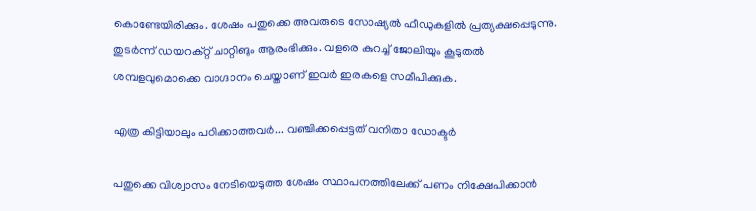കൊണ്ടേയിരിക്കും. ശേഷം പതുക്കെ അവരുടെ സോഷ്യൽ ഫീഡുകളിൽ പ്രത്യക്ഷപ്പെടുന്നു. തുടർന്ന് ഡയറക്റ്റ് ചാറ്റിങും ആരംഭിക്കും. വളരെ കുറച്ച് ജോലിയും കൂടുതൽ ശമ്പളവുമൊക്കെ വാഗ്ദാനം ചെയ്താണ് ഇവർ ഇരകളെ സമീപിക്കുക.

എത്ര കിട്ടിയാലും പഠിക്കാത്തവർ... വഞ്ചിക്കപ്പെട്ടത് വനിതാ ഡോക്ടർ

പതുക്കെ വിശ്വാസം നേടിയെടുത്ത ശേഷം സ്ഥാപനത്തിലേക്ക് പണം നിക്ഷേപിക്കാൻ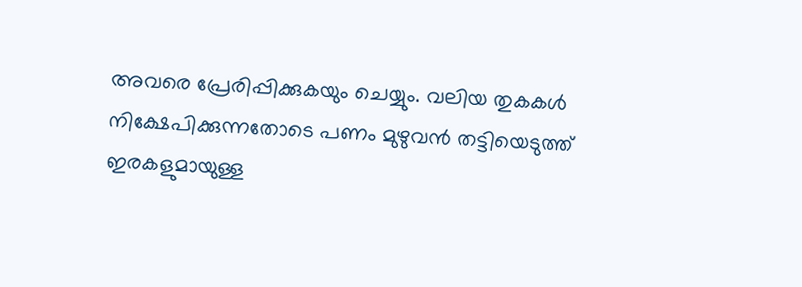അവരെ പ്രേരിപ്പിക്കുകയും ചെയ്യും. വലിയ തുകകൾ നിക്ഷേപിക്കുന്നതോടെ പണം മുഴുവൻ തട്ടിയെടുത്ത് ഇരകളുമായുള്ള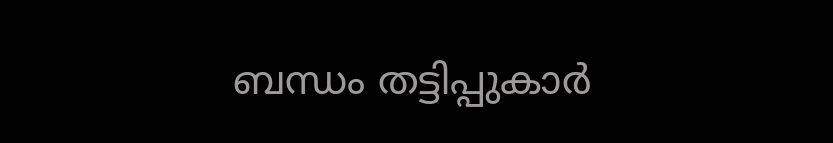ബന്ധം തട്ടിപ്പുകാർ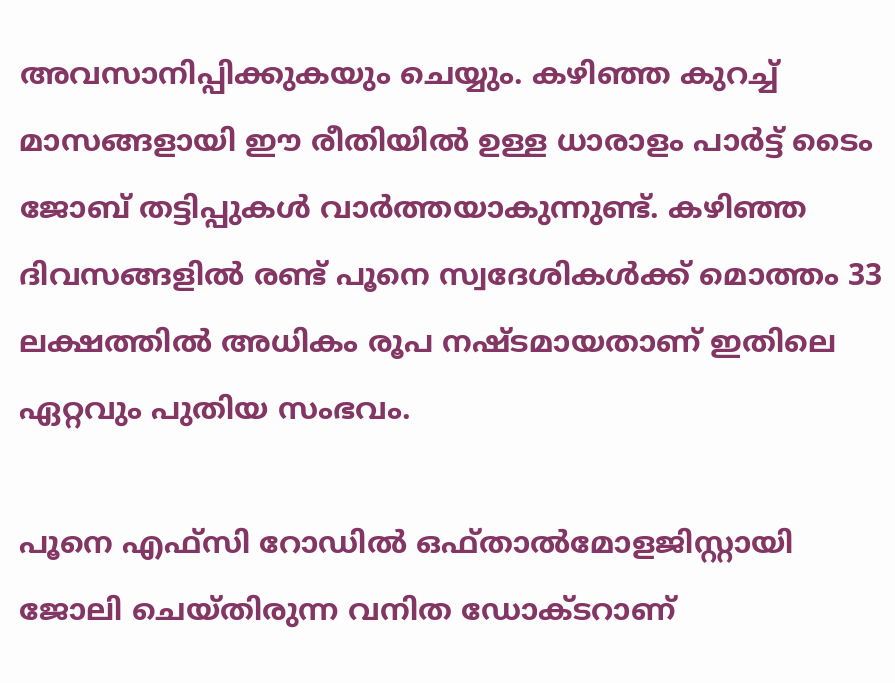അവസാനിപ്പിക്കുകയും ചെയ്യും. കഴിഞ്ഞ കുറച്ച് മാസങ്ങളായി ഈ രീതിയിൽ ഉള്ള ധാരാളം പാർട്ട് ടൈം ജോബ് തട്ടിപ്പുകൾ വാർത്തയാകുന്നുണ്ട്. കഴിഞ്ഞ ദിവസങ്ങളിൽ രണ്ട് പൂനെ സ്വദേശികൾക്ക് മൊത്തം 33 ലക്ഷത്തിൽ അധികം രൂപ നഷ്ടമായതാണ് ഇതിലെ ഏറ്റവും പുതിയ സംഭവം.

പൂനെ എഫ്സി റോഡിൽ ഒഫ്താൽമോളജിസ്റ്റായി ജോലി ചെയ്തിരുന്ന വനിത ഡോക്ടറാണ്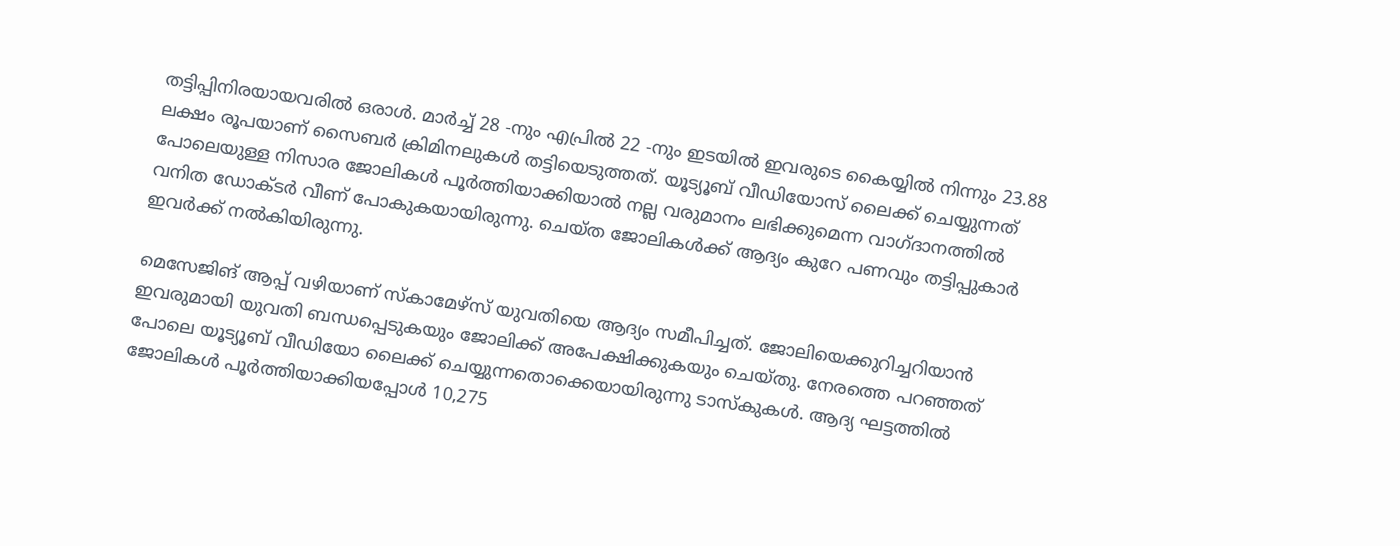തട്ടിപ്പിനിരയായവരിൽ ഒരാൾ. മാർച്ച് 28 -നും എപ്രിൽ 22 -നും ഇടയിൽ ഇവരുടെ കൈയ്യിൽ നിന്നും 23.88 ലക്ഷം രൂപയാണ് സൈബർ ക്രിമിനലുകൾ തട്ടിയെടുത്തത്. യൂട്യൂബ് വീഡിയോസ് ലൈക്ക് ചെയ്യുന്നത് പോലെയുള്ള നിസാര ജോലികൾ പൂർത്തിയാക്കിയാൽ നല്ല വരുമാനം ലഭിക്കുമെന്ന വാഗ്ദാനത്തിൽ വനിത ഡോക്ടർ വീണ് പോകുകയായിരുന്നു. ചെയ്ത ജോലികൾക്ക് ആദ്യം കുറേ പണവും തട്ടിപ്പുകാർ ഇവർക്ക് നൽകിയിരുന്നു.

മെസേജിങ് ആപ്പ് വഴിയാണ് സ്കാമേഴ്സ് യുവതിയെ ആദ്യം സമീപിച്ചത്. ജോലിയെക്കുറിച്ചറിയാൻ ഇവരുമായി യുവതി ബന്ധപ്പെടുകയും ജോലിക്ക് അപേക്ഷിക്കുകയും ചെയ്തു. നേരത്തെ പറഞ്ഞത് പോലെ യൂട്യൂബ് വീഡിയോ ലൈക്ക് ചെയ്യുന്നതൊക്കെയായിരുന്നു ടാസ്കുകൾ. ആദ്യ ഘട്ടത്തിൽ ജോലികൾ പൂർത്തിയാക്കിയപ്പോൾ 10,275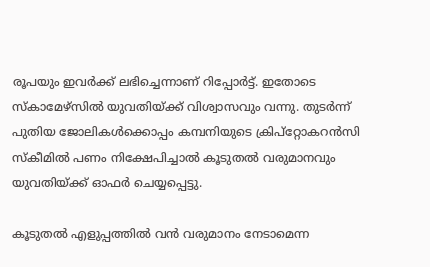രൂപയും ഇവർക്ക് ലഭിച്ചെന്നാണ് റിപ്പോർട്ട്. ഇതോടെ സ്കാമേഴ്സിൽ യുവതിയ്ക്ക് വിശ്വാസവും വന്നു. തുടർന്ന് പുതിയ ജോലികൾക്കൊപ്പം കമ്പനിയുടെ ക്രിപ്റ്റോകറൻസി സ്കീമിൽ പണം നിക്ഷേപിച്ചാൽ കൂടുതൽ വരുമാനവും യുവതിയ്ക്ക് ഓഫർ ചെയ്യപ്പെട്ടു.

കൂടുതൽ എളുപ്പത്തിൽ വൻ വരുമാനം നേടാമെന്ന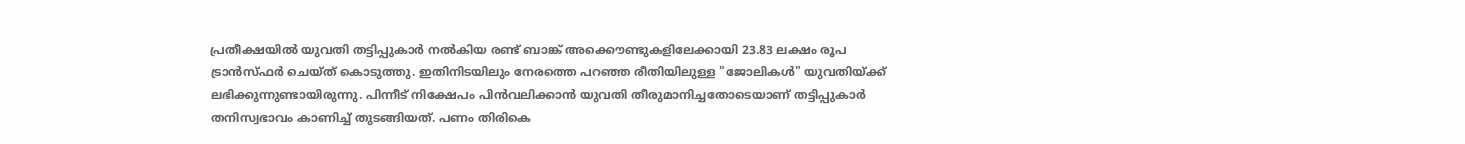പ്രതീക്ഷയിൽ യുവതി തട്ടിപ്പുകാർ നൽകിയ രണ്ട് ബാങ്ക് അക്കൌണ്ടുകളിലേക്കായി 23.83 ലക്ഷം രൂപ ട്രാൻസ്ഫർ ചെയ്ത് കൊടുത്തു. ഇതിനിടയിലും നേരത്തെ പറഞ്ഞ രീതിയിലുള്ള "ജോലികൾ" യുവതിയ്ക്ക് ലഭിക്കുന്നുണ്ടായിരുന്നു. പിന്നീട് നിക്ഷേപം പിൻവലിക്കാൻ യുവതി തീരുമാനിച്ചതോടെയാണ് തട്ടിപ്പുകാർ തനിസ്വഭാവം കാണിച്ച് തുടങ്ങിയത്. പണം തിരികെ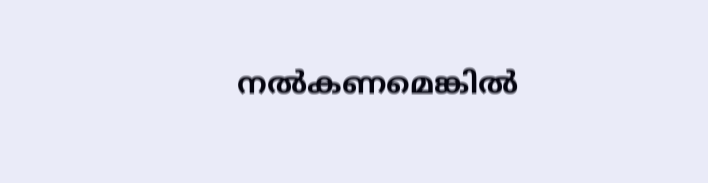നൽകണമെങ്കിൽ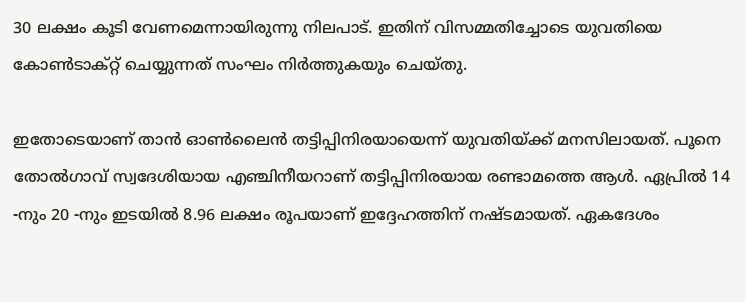30 ലക്ഷം കൂടി വേണമെന്നായിരുന്നു നിലപാട്. ഇതിന് വിസമ്മതിച്ചോടെ യുവതിയെ കോൺടാക്റ്റ് ചെയ്യുന്നത് സംഘം നിർത്തുകയും ചെയ്തു.

ഇതോടെയാണ് താൻ ഓൺലൈൻ തട്ടിപ്പിനിരയായെന്ന് യുവതിയ്ക്ക് മനസിലായത്. പൂനെ തോൽഗാവ് സ്വദേശിയായ എഞ്ചിനീയറാണ് തട്ടിപ്പിനിരയായ രണ്ടാമത്തെ ആൾ. ഏപ്രിൽ 14 -നും 20 -നും ഇടയിൽ 8.96 ലക്ഷം രൂപയാണ് ഇദ്ദേഹത്തിന് നഷ്ടമായത്. ഏകദേശം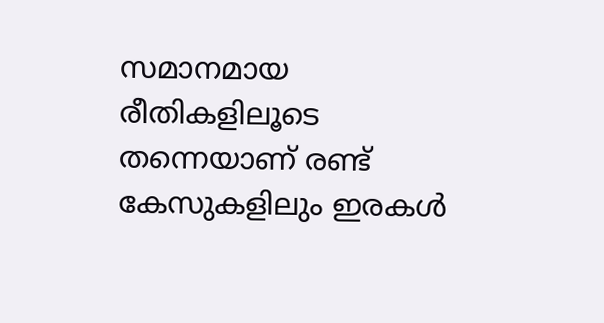സമാനമായ രീതികളിലൂടെ തന്നെയാണ് രണ്ട് കേസുകളിലും ഇരകൾ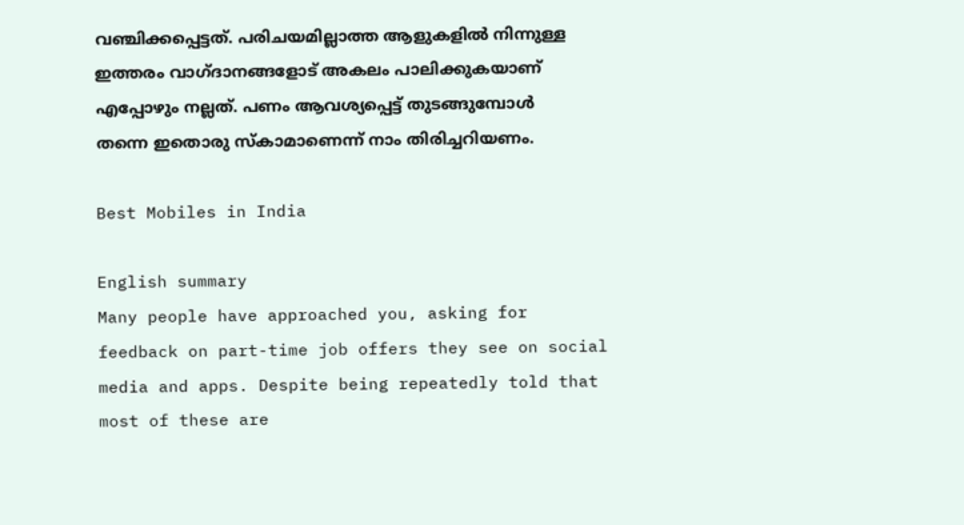വഞ്ചിക്കപ്പെട്ടത്. പരിചയമില്ലാത്ത ആളുകളിൽ നിന്നുള്ള ഇത്തരം വാഗ്ദാനങ്ങളോട് അകലം പാലിക്കുകയാണ് എപ്പോഴും നല്ലത്. പണം ആവശ്യപ്പെട്ട് തുടങ്ങുമ്പോൾ തന്നെ ഇതൊരു സ്കാമാണെന്ന് നാം തിരിച്ചറിയണം.

Best Mobiles in India

English summary
Many people have approached you, asking for feedback on part-time job offers they see on social media and apps. Despite being repeatedly told that most of these are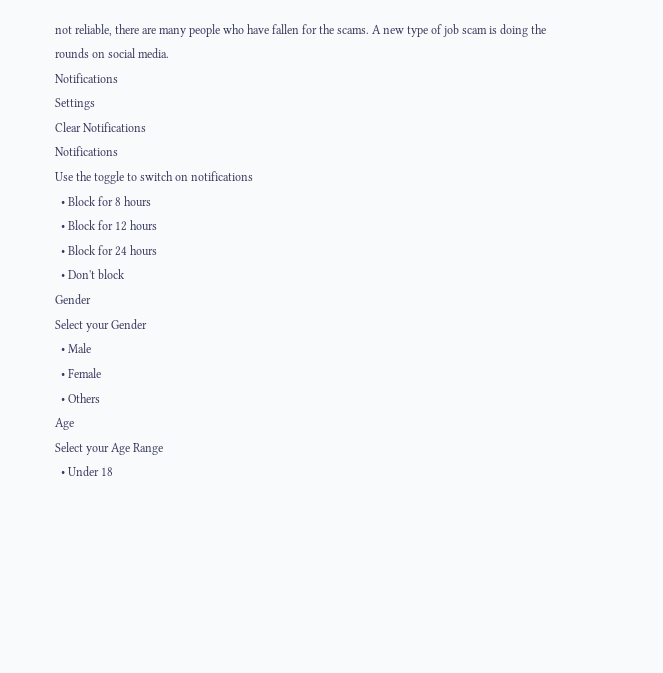not reliable, there are many people who have fallen for the scams. A new type of job scam is doing the rounds on social media.
Notifications
Settings
Clear Notifications
Notifications
Use the toggle to switch on notifications
  • Block for 8 hours
  • Block for 12 hours
  • Block for 24 hours
  • Don't block
Gender
Select your Gender
  • Male
  • Female
  • Others
Age
Select your Age Range
  • Under 18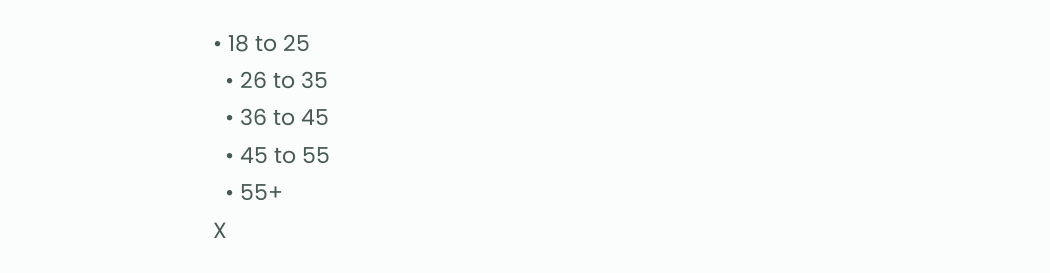• 18 to 25
  • 26 to 35
  • 36 to 45
  • 45 to 55
  • 55+
X